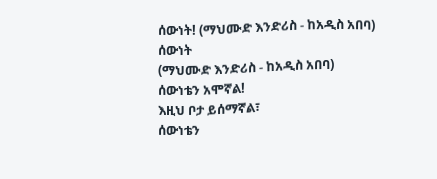ሰውነት! (ማህሙድ እንድሪስ - ከአዲስ አበባ)
ሰውነት
(ማህሙድ እንድሪስ - ከአዲስ አበባ)
ሰውነቴን አሞኛል!
እዚህ ቦታ ይሰማኛል፣
ሰውነቴን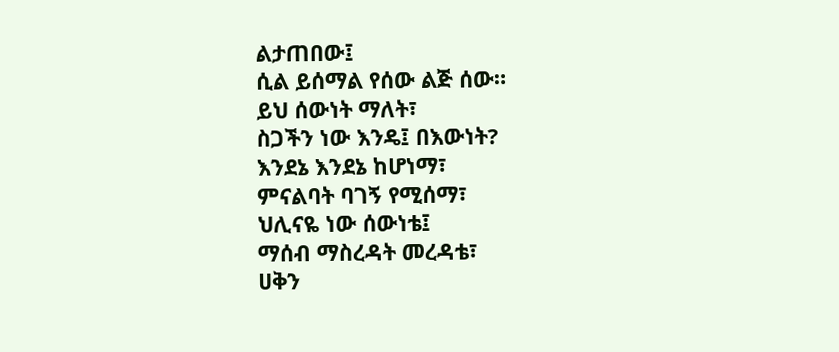ልታጠበው፤
ሲል ይሰማል የሰው ልጅ ሰው።
ይህ ሰውነት ማለት፣
ስጋችን ነው እንዴ፤ በእውነት?
እንደኔ እንደኔ ከሆነማ፣
ምናልባት ባገኝ የሚሰማ፣
ህሊናዬ ነው ሰውነቴ፤
ማሰብ ማስረዳት መረዳቴ፣
ሀቅን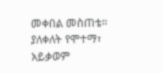መቀበል መስጠቴ።
ያለቀለት የሞተማ፣
አይቃወም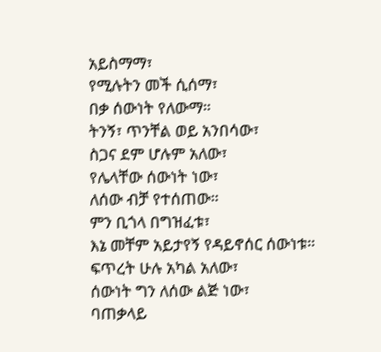አይስማማ፣
የሚሉትን መች ሲሰማ፣
በቃ ሰውነት የለውማ።
ትንኝ፣ ጥንቸል ወይ አንበሳው፣
ስጋና ደም ሆሉም አለው፣
የሌላቸው ሰውነት ነው፣
ለሰው ብቻ የተሰጠው።
ምን ቢጎላ በግዝፈቱ፣
እኔ መቸም አይታየኝ የዳይኖሰር ሰውነቱ።
ፍጥረት ሁሉ አካል አለው፣
ሰውነት ግን ለሰው ልጅ ነው፣
ባጠቃላይ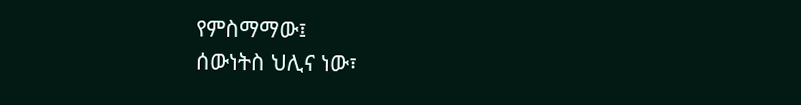የምስማማው፤
ሰውነትስ ህሊና ነው፣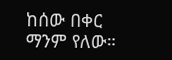ከሰው በቀር ማንም የለው።